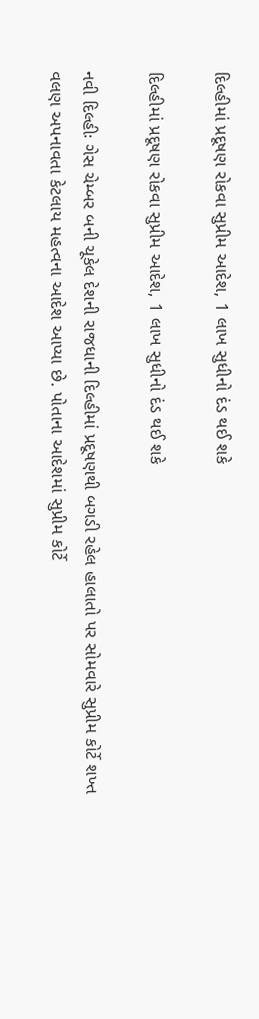દિલ્હીમાં પ્રદૂષણ રોકવા સુપ્રીમ આદેશ, 1 લાખ સુધીનો દંડ થઈ શકે

દિલ્હીમાં પ્રદૂષણ રોકવા સુપ્રીમ આદેશ, 1 લાખ સુધીનો દંડ થઈ શકે

નવી દિલ્હીઃ ગેસ ચેમ્બર બની ચૂકેલ દેશની રાજધાની દિલ્હીમાં પ્રદૂષણથી બગડી રહેલ હાલાતો પર સોમવારે સુપ્રીમ કોર્ટે શખ્ત વલણ અપનાવતા કેટલાય મહત્વના આદેશ આપ્યા છે. પોતાના આદેશમાં સુપ્રીમ કોર્ટે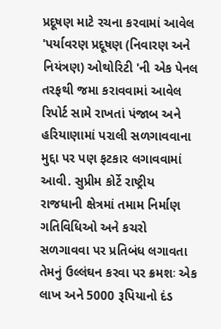પ્રદૂષણ માટે રચના કરવામાં આવેલ 'પર્યાવરણ પ્રદૂષણ (નિવારણ અને નિયંત્રણ) ઓથોરિટી 'ની એક પેનલ તરફથી જમા કરાવવામાં આવેલ રિપોર્ટ સામે રાખતાં પંજાબ અને હરિયાણામાં પરાલી સળગાવવાના મુદ્દા પર પણ ફટકાર લગાવવામાં આવી. સુપ્રીમ કોર્ટે રાષ્ટ્રીય રાજધાની ક્ષેત્રમાં તમામ નિર્માણ ગતિવિધિઓ અને કચરો સળગાવવા પર પ્રતિબંધ લગાવતા તેમનું ઉલ્લંઘન કરવા પર ક્રમશઃ એક લાખ અને 5000 રૂપિયાનો દંડ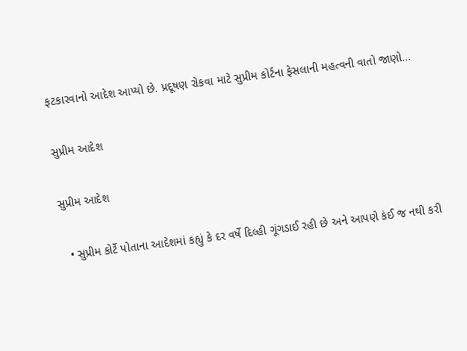ફટકારવાનો આદેશ આપ્યો છે. પ્રદૂષણ રોકવા માટે સુપ્રીમ કોર્ટના ફેસલાની મહત્વની વાતો જાણો...

સુપ્રીમ આદેશ

સુપ્રીમ આદેશ

  • સુપ્રીમ કોર્ટે પોતાના આદેશમાં કહ્યું કે દર વર્ષે દિલ્હી ગૂંગડાઈ રહી છે અને આપણે કંઈ જ નથી કરી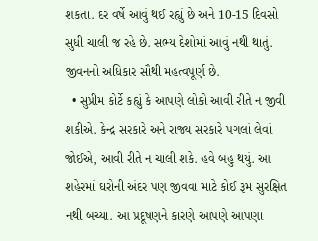શકતા. દર વર્ષે આવું થઈ રહ્યું છે અને 10-15 દિવસો સુધી ચાલી જ રહે છે. સભ્ય દેશોમાં આવું નથી થાતું. જીવનનો અધિકાર સૌથી મહત્વપૂર્ણ છે.
  • સુપ્રીમ કોર્ટે કહ્યું કે આપણે લોકો આવી રીતે ન જીવી શકીએ. કેન્દ્ર સરકારે અને રાજ્ય સરકારે પગલાં લેવાં જોઈએ, આવી રીતે ન ચાલી શકે. હવે બહુ થયું. આ શહેરમાં ઘરોની અંદર પણ જીવવા માટે કોઈ રૂમ સુરક્ષિત નથી બચ્યા. આ પ્રદૂષણને કારણે આપણે આપણા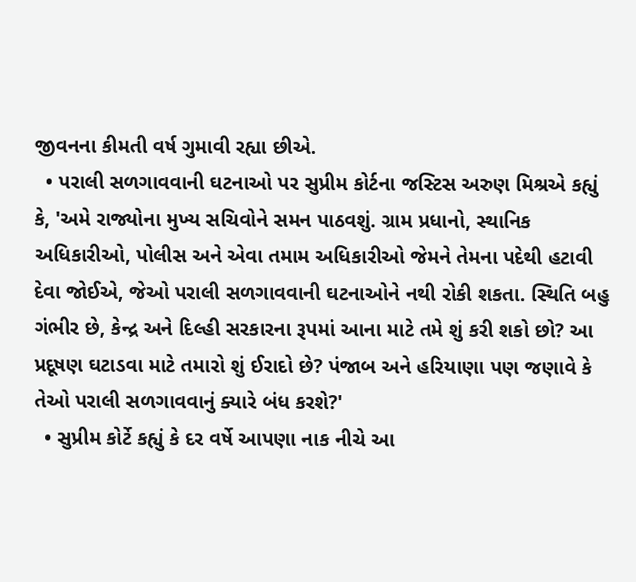જીવનના કીમતી વર્ષ ગુમાવી રહ્યા છીએ.
  • પરાલી સળગાવવાની ઘટનાઓ પર સુપ્રીમ કોર્ટના જસ્ટિસ અરુણ મિશ્રએ કહ્યું કે, 'અમે રાજ્યોના મુખ્ય સચિવોને સમન પાઠવશું. ગ્રામ પ્રધાનો, સ્થાનિક અધિકારીઓ, પોલીસ અને એવા તમામ અધિકારીઓ જેમને તેમના પદેથી હટાવી દેવા જોઈએ, જેઓ પરાલી સળગાવવાની ઘટનાઓને નથી રોકી શકતા. સ્થિતિ બહુ ગંભીર છે, કેન્દ્ર અને દિલ્હી સરકારના રૂપમાં આના માટે તમે શું કરી શકો છો? આ પ્રદૂષણ ઘટાડવા માટે તમારો શું ઈરાદો છે? પંજાબ અને હરિયાણા પણ જણાવે કે તેઓ પરાલી સળગાવવાનું ક્યારે બંધ કરશે?'
  • સુપ્રીમ કોર્ટે કહ્યું કે દર વર્ષે આપણા નાક નીચે આ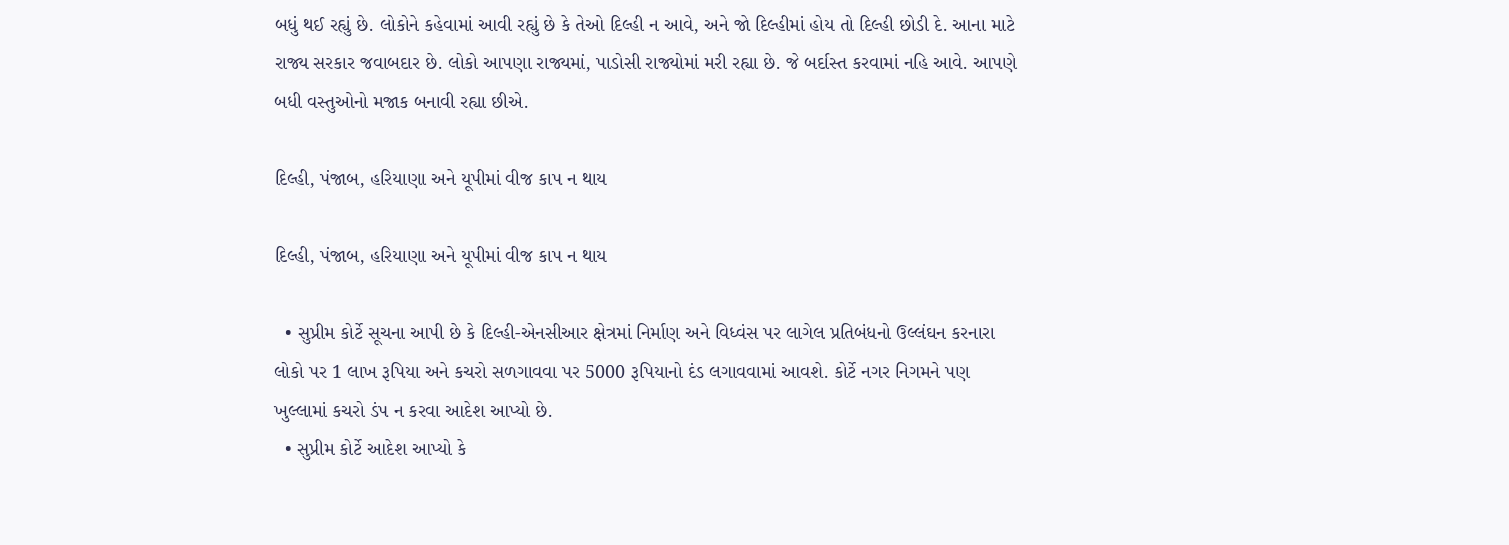બધું થઈ રહ્યું છે. લોકોને કહેવામાં આવી રહ્યું છે કે તેઓ દિલ્હી ન આવે, અને જો દિલ્હીમાં હોય તો દિલ્હી છોડી દે. આના માટે રાજ્ય સરકાર જવાબદાર છે. લોકો આપણા રાજ્યમાં, પાડોસી રાજ્યોમાં મરી રહ્યા છે. જે બર્દાસ્ત કરવામાં નહિ આવે. આપણે બધી વસ્તુઓનો મજાક બનાવી રહ્યા છીએ.

દિલ્હી, પંજાબ, હરિયાણા અને યૂપીમાં વીજ કાપ ન થાય

દિલ્હી, પંજાબ, હરિયાણા અને યૂપીમાં વીજ કાપ ન થાય

  • સુપ્રીમ કોર્ટે સૂચના આપી છે કે દિલ્હી-એનસીઆર ક્ષેત્રમાં નિર્માણ અને વિધ્વંસ પર લાગેલ પ્રતિબંધનો ઉલ્લંઘન કરનારા લોકો પર 1 લાખ રૂપિયા અને કચરો સળગાવવા પર 5000 રૂપિયાનો દંડ લગાવવામાં આવશે. કોર્ટે નગર નિગમને પણ ખુલ્લામાં કચરો ડંપ ન કરવા આદેશ આપ્યો છે.
  • સુપ્રીમ કોર્ટે આદેશ આપ્યો કે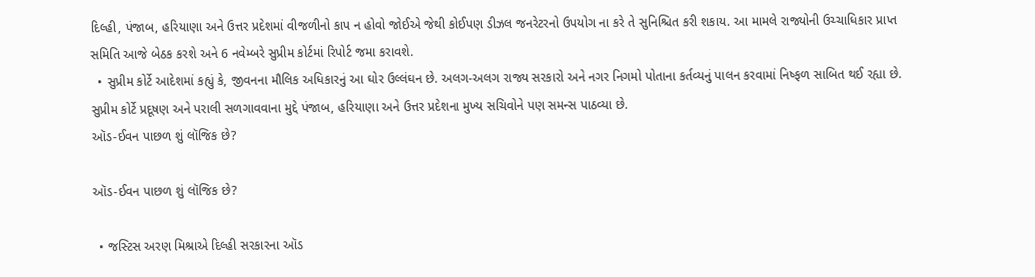દિલ્હી, પંજાબ, હરિયાણા અને ઉત્તર પ્રદેશમાં વીજળીનો કાપ ન હોવો જોઈએ જેથી કોઈપણ ડીઝલ જનરેટરનો ઉપયોગ ના કરે તે સુનિશ્ચિત કરી શકાય. આ મામલે રાજ્યોની ઉચ્ચાધિકાર પ્રાપ્ત સમિતિ આજે બેઠક કરશે અને 6 નવેમ્બરે સુપ્રીમ કોર્ટમાં રિપોર્ટ જમા કરાવશે.
  • સુપ્રીમ કોર્ટે આદેશમાં કહ્યું કે, જીવનના મૌલિક અધિકારનું આ ઘોર ઉલ્લંઘન છે. અલગ-અલગ રાજ્ય સરકારો અને નગર નિગમો પોતાના કર્તવ્યનું પાલન કરવામાં નિષ્ફળ સાબિત થઈ રહ્યા છે. સુપ્રીમ કોર્ટે પ્રદૂષણ અને પરાલી સળગાવવાના મુદ્દે પંજાબ, હરિયાણા અને ઉત્તર પ્રદેશના મુખ્ય સચિવોને પણ સમન્સ પાઠવ્યા છે.
ઑડ-ઈવન પાછળ શું લૉજિક છે?

ઑડ-ઈવન પાછળ શું લૉજિક છે?

  • જસ્ટિસ અરણ મિશ્રાએ દિલ્હી સરકારના ઑડ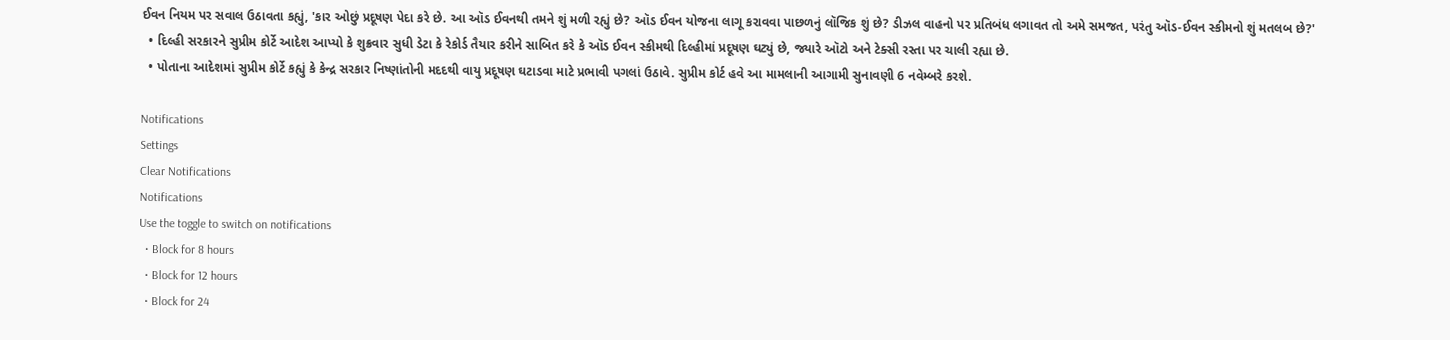ઈવન નિયમ પર સવાલ ઉઠાવતા કહ્યું, 'કાર ઓછું પ્રદૂષણ પેદા કરે છે. આ ઑડ ઈવનથી તમને શું મળી રહ્યું છે? ઑડ ઈવન યોજના લાગૂ કરાવવા પાછળનું લૉજિક શું છે? ડીઝલ વાહનો પર પ્રતિબંધ લગાવત તો અમે સમજત, પરંતુ ઑડ-ઈવન સ્કીમનો શું મતલબ છે?'
  • દિલ્હી સરકારને સુપ્રીમ કોર્ટે આદેશ આપ્યો કે શુક્રવાર સુધી ડેટા કે રેકોર્ડ તૈયાર કરીને સાબિત કરે કે ઑડ ઈવન સ્કીમથી દિલ્હીમાં પ્રદૂષણ ઘટ્યું છે, જ્યારે ઑટો અને ટેક્સી રસ્તા પર ચાલી રહ્યા છે.
  • પોતાના આદેશમાં સુપ્રીમ કોર્ટે કહ્યું કે કેન્દ્ર સરકાર નિષ્ણાંતોની મદદથી વાયુ પ્રદૂષણ ઘટાડવા માટે પ્રભાવી પગલાં ઉઠાવે. સુપ્રીમ કોર્ટ હવે આ મામલાની આગામી સુનાવણી 6 નવેમ્બરે કરશે.

Notifications
Settings
Clear Notifications
Notifications
Use the toggle to switch on notifications
  • Block for 8 hours
  • Block for 12 hours
  • Block for 24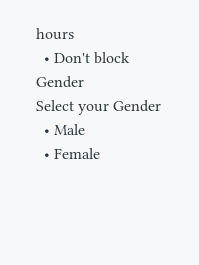hours
  • Don't block
Gender
Select your Gender
  • Male
  • Female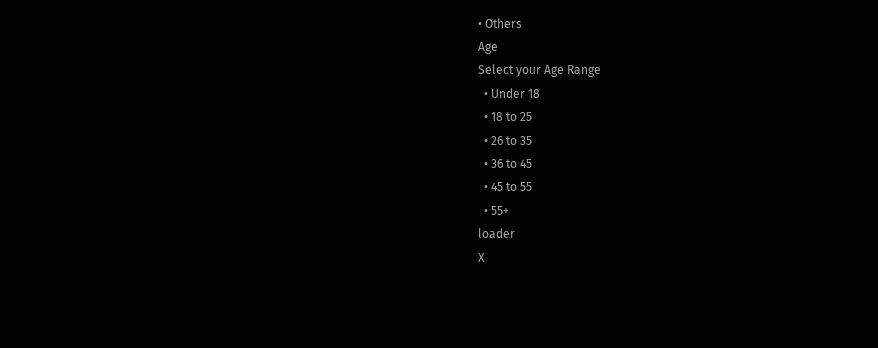• Others
Age
Select your Age Range
  • Under 18
  • 18 to 25
  • 26 to 35
  • 36 to 45
  • 45 to 55
  • 55+
loader
X